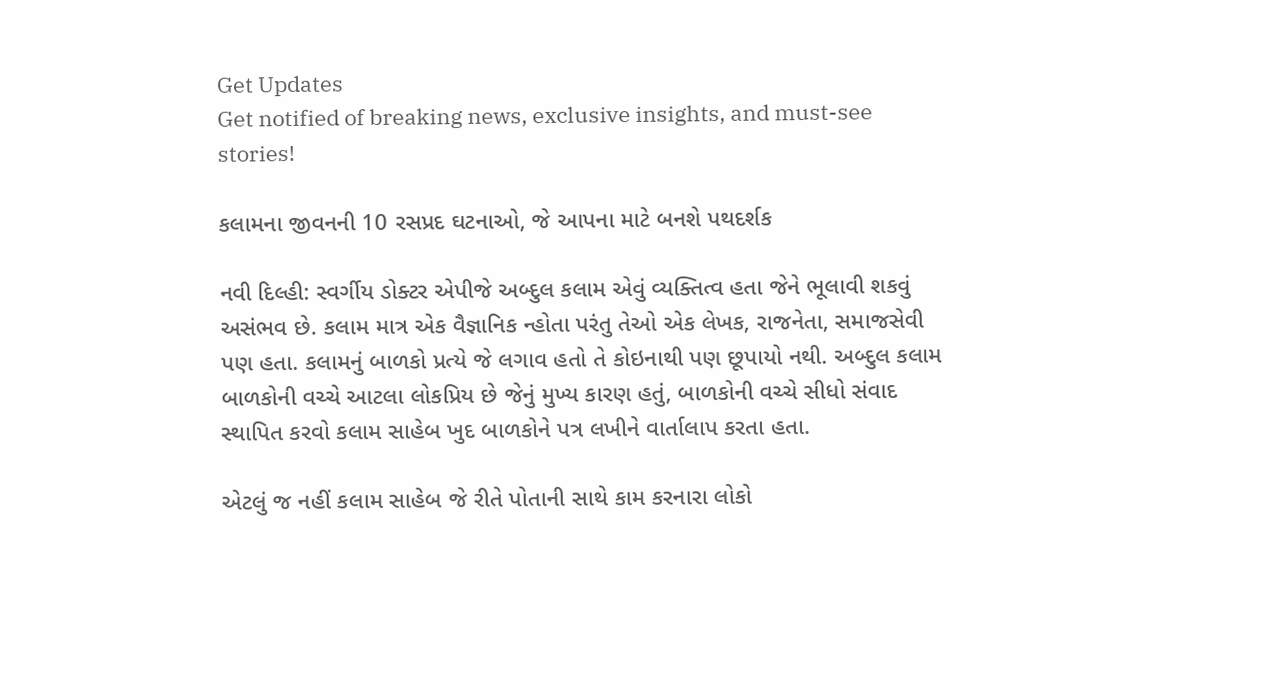Get Updates
Get notified of breaking news, exclusive insights, and must-see stories!

કલામના જીવનની 10 રસપ્રદ ઘટનાઓ, જે આપના માટે બનશે પથદર્શક

નવી દિલ્હી: સ્વર્ગીય ડોક્ટર એપીજે અબ્દુલ કલામ એવું વ્યક્તિત્વ હતા જેને ભૂલાવી શકવું અસંભવ છે. કલામ માત્ર એક વૈજ્ઞાનિક ન્હોતા પરંતુ તેઓ એક લેખક, રાજનેતા, સમાજસેવી પણ હતા. કલામનું બાળકો પ્રત્યે જે લગાવ હતો તે કોઇનાથી પણ છૂપાયો નથી. અબ્દુલ કલામ બાળકોની વચ્ચે આટલા લોકપ્રિય છે જેનું મુખ્ય કારણ હતું, બાળકોની વચ્ચે સીધો સંવાદ સ્થાપિત કરવો કલામ સાહેબ ખુદ બાળકોને પત્ર લખીને વાર્તાલાપ કરતા હતા.

એટલું જ નહીં કલામ સાહેબ જે રીતે પોતાની સાથે કામ કરનારા લોકો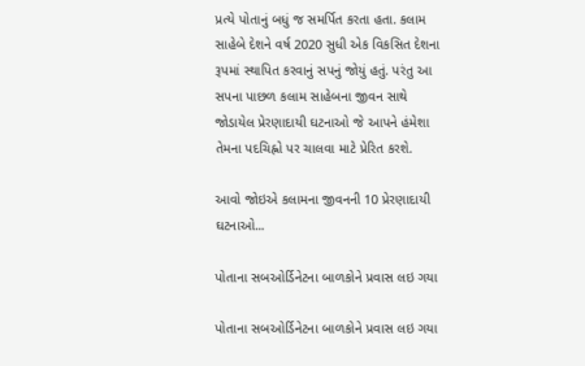પ્રત્યે પોતાનું બધું જ સમર્પિત કરતા હતા. કલામ સાહેબે દેશને વર્ષ 2020 સુધી એક વિકસિત દેશના રૂપમાં સ્થાપિત કરવાનું સપનું જોયું હતું. પરંતુ આ સપના પાછળ કલામ સાહેબના જીવન સાથે જોડાયેલ પ્રેરણાદાયી ઘટનાઓ જે આપને હંમેશા તેમના પદચિહ્નો પર ચાલવા માટે પ્રેરિત કરશે.

આવો જોઇએ કલામના જીવનની 10 પ્રેરણાદાયી ઘટનાઓ...

પોતાના સબઓર્ડિનેટના બાળકોને પ્રવાસ લઇ ગયા

પોતાના સબઓર્ડિનેટના બાળકોને પ્રવાસ લઇ ગયા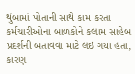થુંબામાં પોતાની સાથે કામ કરતા કર્મચારીઓના બાળકોને કલામ સાહેબ પ્રદર્શની બતાવવા માટે લઇ ગયા હતા, કારણ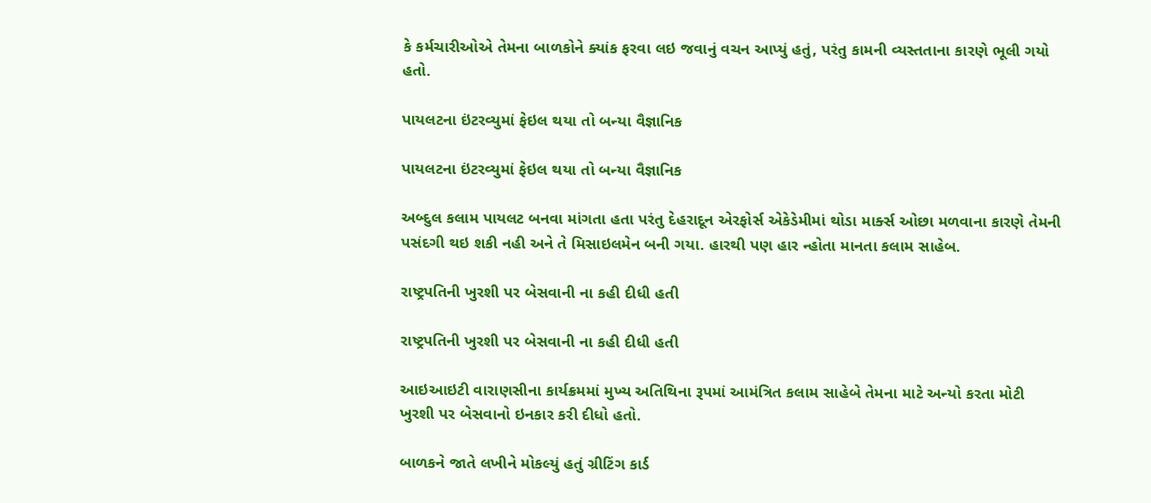કે કર્મચારીઓએ તેમના બાળકોને ક્યાંક ફરવા લઇ જવાનું વચન આપ્યું હતું, પરંતુ કામની વ્યસ્તતાના કારણે ભૂલી ગયો હતો.

પાયલટના ઇંટરવ્યુમાં ફેઇલ થયા તો બન્યા વૈજ્ઞાનિક

પાયલટના ઇંટરવ્યુમાં ફેઇલ થયા તો બન્યા વૈજ્ઞાનિક

અબ્દુલ કલામ પાયલટ બનવા માંગતા હતા પરંતુ દેહરાદૂન એરફોર્સ એકેડેમીમાં થોડા માર્ક્સ ઓછા મળવાના કારણે તેમની પસંદગી થઇ શકી નહી અને તે મિસાઇલમેન બની ગયા. હારથી પણ હાર ન્હોતા માનતા કલામ સાહેબ.

રાષ્ટ્રપતિની ખુરશી પર બેસવાની ના કહી દીધી હતી

રાષ્ટ્રપતિની ખુરશી પર બેસવાની ના કહી દીધી હતી

આઇઆઇટી વારાણસીના કાર્યક્રમમાં મુખ્ય અતિથિના રૂપમાં આમંત્રિત કલામ સાહેબે તેમના માટે અન્યો કરતા મોટી ખુરશી પર બેસવાનો ઇનકાર કરી દીધો હતો.

બાળકને જાતે લખીને મોકલ્યું હતું ગ્રીટિંગ કાર્ડ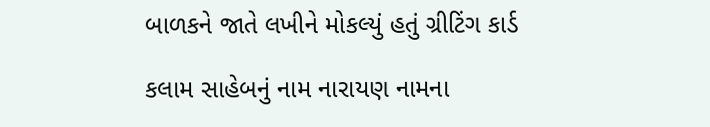બાળકને જાતે લખીને મોકલ્યું હતું ગ્રીટિંગ કાર્ડ

કલામ સાહેબનું નામ નારાયણ નામના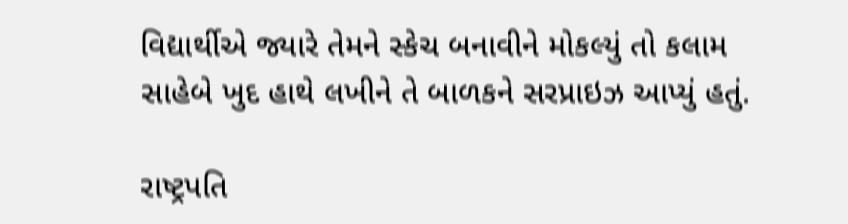વિદ્યાર્થીએ જ્યારે તેમને સ્કેચ બનાવીને મોકલ્યું તો કલામ સાહેબે ખુદ હાથે લખીને તે બાળકને સરપ્રાઇઝ આપ્યું હતું.

રાષ્ટ્રપતિ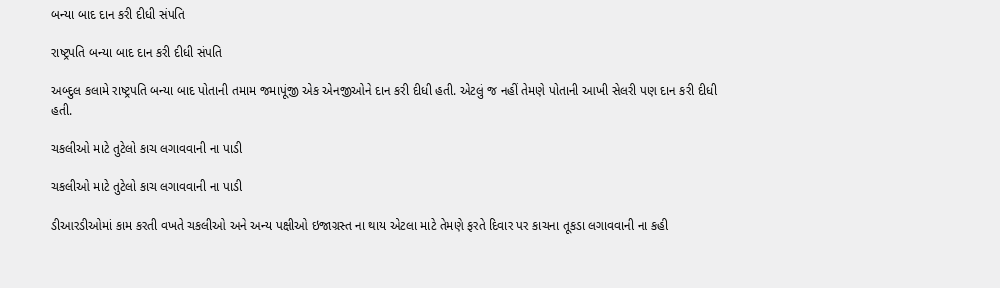બન્યા બાદ દાન કરી દીધી સંપતિ

રાષ્ટ્રપતિ બન્યા બાદ દાન કરી દીધી સંપતિ

અબ્દુલ કલામે રાષ્ટ્રપતિ બન્યા બાદ પોતાની તમામ જમાપૂંજી એક એનજીઓને દાન કરી દીધી હતી. એટલું જ નહીં તેમણે પોતાની આખી સેલરી પણ દાન કરી દીધી હતી.

ચકલીઓ માટે તુટેલો કાચ લગાવવાની ના પાડી

ચકલીઓ માટે તુટેલો કાચ લગાવવાની ના પાડી

ડીઆરડીઓમાં કામ કરતી વખતે ચકલીઓ અને અન્ય પક્ષીઓ ઇજાગ્રસ્ત ના થાય એટલા માટે તેમણે ફરતે દિવાર પર કાચના તૂકડા લગાવવાની ના કહી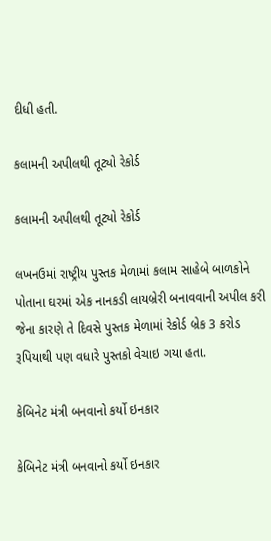દીધી હતી.

કલામની અપીલથી તૂટ્યો રેકોર્ડ

કલામની અપીલથી તૂટ્યો રેકોર્ડ

લખનઉમાં રાષ્ટ્રીય પુસ્તક મેળામાં કલામ સાહેબે બાળકોને પોતાના ઘરમાં એક નાનકડી લાયબ્રેરી બનાવવાની અપીલ કરી જેના કારણે તે દિવસે પુસ્તક મેળામાં રેકોર્ડ બ્રેક 3 કરોડ રૂપિયાથી પણ વધારે પુસ્તકો વેચાઇ ગયા હતા.

કેબિનેટ મંત્રી બનવાનો કર્યો ઇનકાર

કેબિનેટ મંત્રી બનવાનો કર્યો ઇનકાર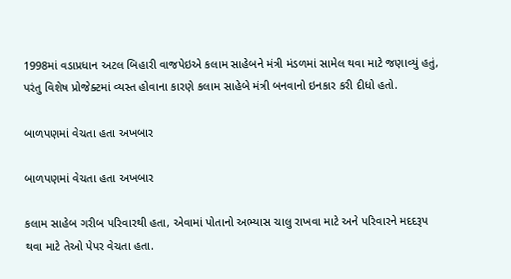1998માં વડાપ્રધાન અટલ બિહારી વાજપેઇએ કલામ સાહેબને મંત્રી મંડળમાં સામેલ થવા માટે જણાવ્યું હતું, પરંતુ વિશેષ પ્રોજેક્ટમાં વ્યસ્ત હોવાના કારણે કલામ સાહેબે મંત્રી બનવાનો ઇનકાર કરી દીધો હતો.

બાળપણમાં વેચતા હતા અખબાર

બાળપણમાં વેચતા હતા અખબાર

કલામ સાહેબ ગરીબ પરિવારથી હતા, એવામાં પોતાનો અભ્યાસ ચાલુ રાખવા માટે અને પરિવારને મદદરૂપ થવા માટે તેઓ પેપર વેચતા હતા.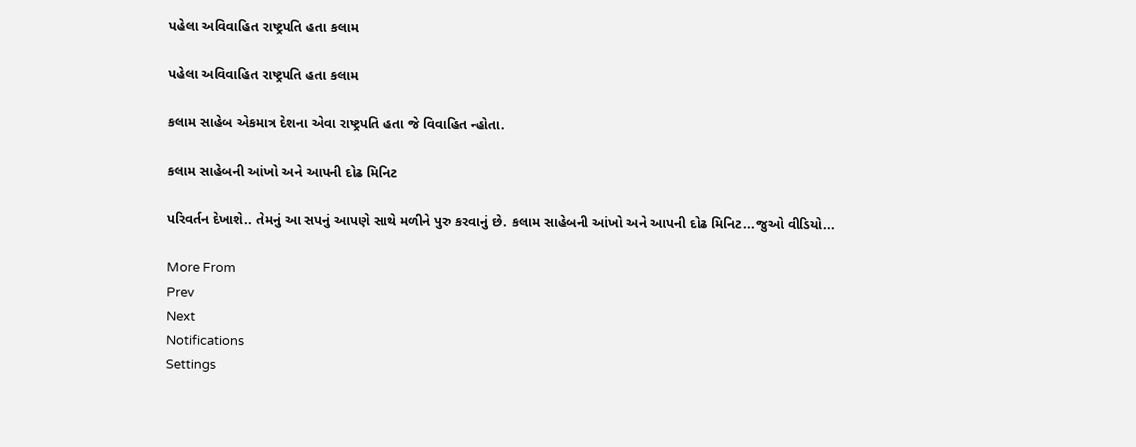પહેલા અવિવાહિત રાષ્ટ્રપતિ હતા કલામ

પહેલા અવિવાહિત રાષ્ટ્રપતિ હતા કલામ

કલામ સાહેબ એકમાત્ર દેશના એવા રાષ્ટ્રપતિ હતા જે વિવાહિત ન્હોતા.

કલામ સાહેબની આંખો અને આપની દોઢ મિનિટ

પરિવર્તન દેખાશે.. તેમનું આ સપનું આપણે સાથે મળીને પુરુ કરવાનું છે. કલામ સાહેબની આંખો અને આપની દોઢ મિનિટ...જુઓ વીડિયો...

More From
Prev
Next
Notifications
Settings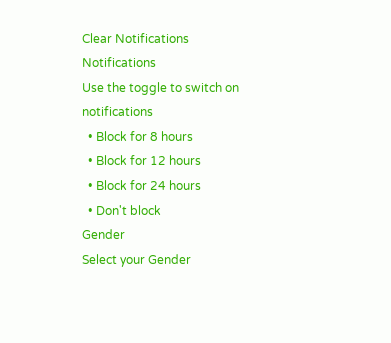Clear Notifications
Notifications
Use the toggle to switch on notifications
  • Block for 8 hours
  • Block for 12 hours
  • Block for 24 hours
  • Don't block
Gender
Select your Gender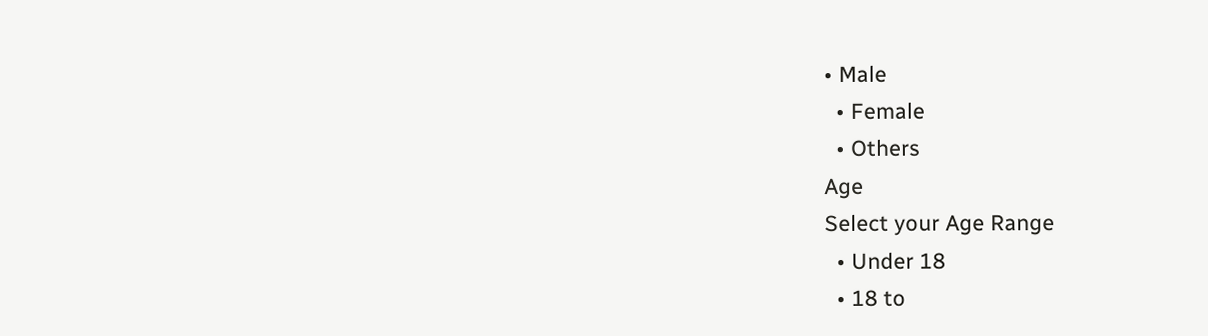• Male
  • Female
  • Others
Age
Select your Age Range
  • Under 18
  • 18 to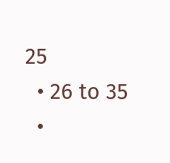25
  • 26 to 35
  •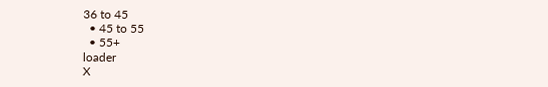36 to 45
  • 45 to 55
  • 55+
loader
X